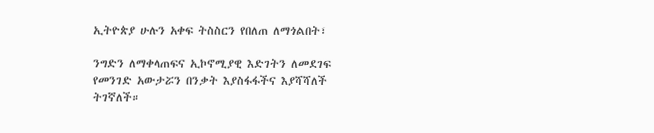ኢትዮጵያ ሁሉን አቀፍ ትስስርን የበለጠ ለማጎልበት፣

ንግድን ለማቀላጠፍና ኢኮኖሚያዊ እድገትን ለመደገፍ የመንገድ አውታሯን በንቃት እያስፋፋችና እያሻሻለች ትገኛለች።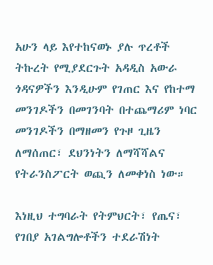አሁን ላይ እየተከናወኑ ያሉ ጥረቶች ትኩረት የሚያደርጉት አዳዲስ አውራ ጎዳናዎችን እንዲሁም የገጠር እና የከተማ መንገዶችን በመገንባት በተጨማሪም ነባር መንገዶችን በማዘመን የጉዞ ጊዜን ለማሰጠር፣ ደህንነትን ለማሻሻልና የትራንስፖርት ወጪን ለመቀነስ ነው።

እነዚህ ተግባራት የትምህርት፣ የጤና፣ የገበያ አገልግሎቶችን ተደራሽነት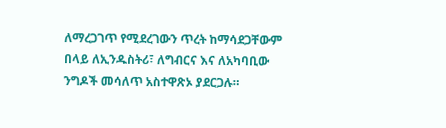ለማረጋገጥ የሚደረገውን ጥረት ከማሳደጋቸውም በላይ ለኢንዱስትሪ፣ ለግብርና እና ለአካባቢው ንግዶች መሳለጥ አስተዋጽኦ ያደርጋሉ።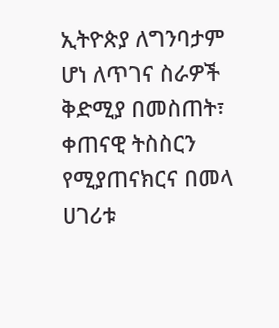ኢትዮጵያ ለግንባታም ሆነ ለጥገና ስራዎች ቅድሚያ በመስጠት፣ ቀጠናዊ ትስስርን የሚያጠናክርና በመላ ሀገሪቱ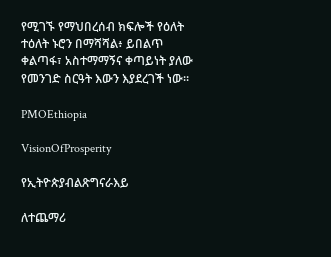የሚገኙ የማህበረሰብ ክፍሎች የዕለት ተዕለት ኑሮን በማሻሻል፥ ይበልጥ ቀልጣፋ፣ አስተማማኝና ቀጣይነት ያለው የመንገድ ስርዓት እውን እያደረገች ነው።

PMOEthiopia

VisionOfProsperity

የኢትዮጵያብልጽግናራእይ

ለተጨማሪ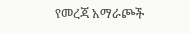የመረጃ አማራጮች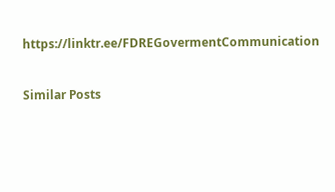https://linktr.ee/FDREGovermentCommunication

Similar Posts